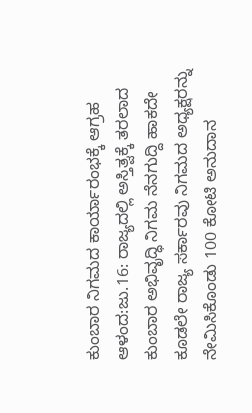ಕುಂಬಾರ ನಿಗಮದ ಕಾರ್ಯಾರಂಭಕ್ಕೆ ಆಗ್ರಹ
ಆಳಂದ:ಜು.16: ರಾಜ್ಯದಲ್ಲಿ ಅಸ್ತಿತ್ವಕ್ಕೆ ತರಲಾದ ಕುಂಬಾರ ಅಭಿವೃದ್ಧಿ ನಿಗಮ ನೆನಗುದ್ದಿ ಹಾಕದೇ ಕೂಡಲೇ ರಾಜ್ಯ ಸರ್ಕಾರವು ನಿಗಮದ ಅಧ್ಯಕ್ಷರನ್ನು ನೇಮಿಸಿಕೊಂಡು 100 ಕೋಟಿ ಅನುದಾನ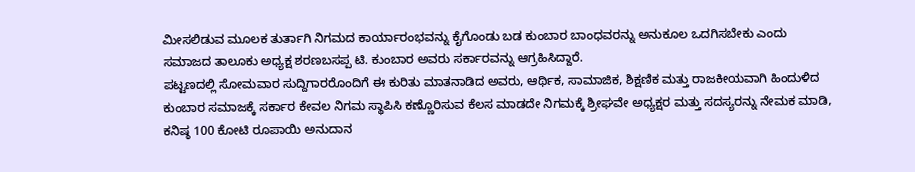ಮೀಸಲಿಡುವ ಮೂಲಕ ತುರ್ತಾಗಿ ನಿಗಮದ ಕಾರ್ಯಾರಂಭವನ್ನು ಕೈಗೊಂಡು ಬಡ ಕುಂಬಾರ ಬಾಂಧವರನ್ನು ಅನುಕೂಲ ಒದಗಿಸಬೇಕು ಎಂದು ಸಮಾಜದ ತಾಲೂಕು ಅಧ್ಯಕ್ಷ ಶರಣಬಸಪ್ಪ ಟಿ. ಕುಂಬಾರ ಅವರು ಸರ್ಕಾರವನ್ನು ಆಗ್ರಹಿಸಿದ್ದಾರೆ.
ಪಟ್ಟಣದಲ್ಲಿ ಸೋಮವಾರ ಸುದ್ದಿಗಾರರೊಂದಿಗೆ ಈ ಕುರಿತು ಮಾತನಾಡಿದ ಅವರು, ಆರ್ಥಿಕ, ಸಾಮಾಜಿಕ, ಶಿಕ್ಷಣಿಕ ಮತ್ತು ರಾಜಕೀಯವಾಗಿ ಹಿಂದುಳಿದ ಕುಂಬಾರ ಸಮಾಜಕ್ಕೆ ಸರ್ಕಾರ ಕೇವಲ ನಿಗಮ ಸ್ಥಾಪಿಸಿ ಕಣ್ಣೊರಿಸುವ ಕೆಲಸ ಮಾಡದೇ ನಿಗಮಕ್ಕೆ ಶ್ರೀಘವೇ ಅಧ್ಯಕ್ಷರ ಮತ್ತು ಸದಸ್ಯರನ್ನು ನೇಮಕ ಮಾಡಿ, ಕನಿಷ್ಠ 100 ಕೋಟಿ ರೂಪಾಯಿ ಅನುದಾನ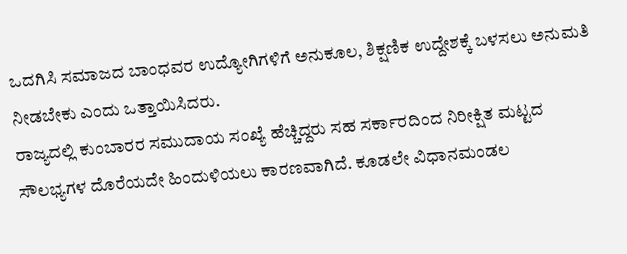ಒದಗಿಸಿ ಸಮಾಜದ ಬಾಂಧವರ ಉದ್ಯೋಗಿಗಳಿಗೆ ಅನುಕೂಲ, ಶಿಕ್ಷಣಿಕ ಉದ್ದೇಶಕ್ಕೆ ಬಳಸಲು ಅನುಮತಿ ನೀಡಬೇಕು ಎಂದು ಒತ್ತಾಯಿಸಿದರು.
ರಾಜ್ಯದಲ್ಲಿ ಕುಂಬಾರರ ಸಮುದಾಯ ಸಂಖ್ಯೆ ಹೆಚ್ಚಿದ್ದರು ಸಹ ಸರ್ಕಾರದಿಂದ ನಿರೀಕ್ಷಿತ ಮಟ್ಟದ ಸೌಲಭ್ಯಗಳ ದೊರೆಯದೇ ಹಿಂದುಳಿಯಲು ಕಾರಣವಾಗಿದೆ. ಕೂಡಲೇ ವಿಧಾನಮಂಡಲ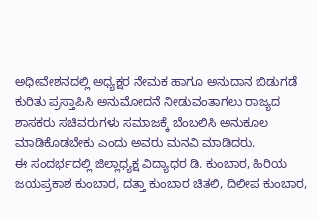ಅಧೀವೇಶನದಲ್ಲಿ ಅಧ್ಯಕ್ಷರ ನೇಮಕ ಹಾಗೂ ಅನುದಾನ ಬಿಡುಗಡೆ ಕುರಿತು ಪ್ರಸ್ತಾಪಿಸಿ ಅನುಮೋದನೆ ನೀಡುವಂತಾಗಲು ರಾಜ್ಯದ ಶಾಸಕರು ಸಚಿವರುಗಳು ಸಮಾಜಕ್ಕೆ ಬೆಂಬಲಿಸಿ ಅನುಕೂಲ ಮಾಡಿಕೊಡಬೇಕು ಎಂದು ಅವರು ಮನವಿ ಮಾಡಿದರು.
ಈ ಸಂದರ್ಭದಲ್ಲಿ ಜಿಲ್ಲಾಧ್ಯಕ್ಷ ವಿದ್ಯಾಧರ ಡಿ. ಕುಂಬಾರ, ಹಿರಿಯ ಜಯಪ್ರಕಾಶ ಕುಂಬಾರ, ದತ್ತಾ ಕುಂಬಾರ ಚಿತಲಿ, ದಿಲೀಪ ಕುಂಬಾರ,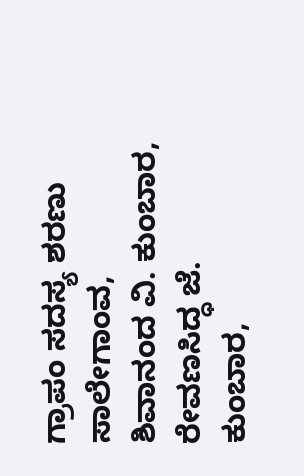ಗ್ರಾಪಂ ಸದಸ್ಯ ಶರಣು ಸಾಲೇಗಾಂವ, ಶಿವಾನಂದ ವಿ. ಕುಂಬಾರ, ರೇವಣಸಿದ್ಧ ಜೆ. ಕುಂಬಾರ,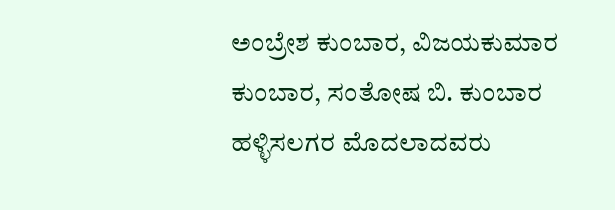ಅಂಬ್ರೇಶ ಕುಂಬಾರ, ವಿಜಯಕುಮಾರ ಕುಂಬಾರ, ಸಂತೋಷ ಬಿ. ಕುಂಬಾರ ಹಳ್ಳಿಸಲಗರ ಮೊದಲಾದವರು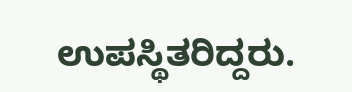ಉಪಸ್ಥಿತರಿದ್ದರು.